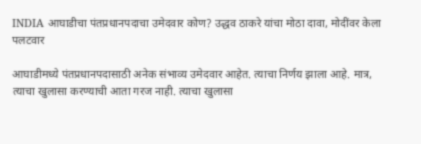INDIA आघाडीचा पंतप्रधानपदाचा उमेदवार कोण? उद्धव ठाकरे यांचा मोठा दावा, मोदींवर केला पलटवार

आघाडीमध्ये पंतप्रधानपदासाठी अनेक संभाव्य उमेदवार आहेत. त्याचा निर्णय झाला आहे. मात्र, त्याचा खुलासा करण्याची आता गरज नाही. त्याचा खुलासा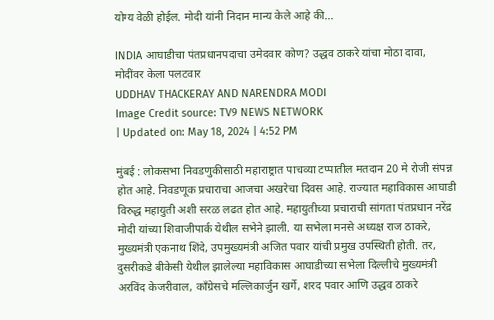योग्य वेळी होईल. मोदी यांनी निदान मान्य केले आहे की...

INDIA आघाडीचा पंतप्रधानपदाचा उमेदवार कोण? उद्धव ठाकरे यांचा मोठा दावा, मोदींवर केला पलटवार
UDDHAV THACKERAY AND NARENDRA MODI
Image Credit source: TV9 NEWS NETWORK
| Updated on: May 18, 2024 | 4:52 PM

मुंबई : लोकसभा निवडणुकीसाठी महाराष्ट्रात पाचव्या टप्पातील मतदान 20 मे रोजी संपन्न होत आहे. निवडणूक प्रचाराचा आजचा अखरेचा दिवस आहे. राज्यात महाविकास आघाडी विरुद्ध महायुती अशी सरळ लढत होत आहे. महायुतीच्या प्रचाराची सांगता पंतप्रधान नरेंद्र मोदी यांच्या शिवाजीपार्क येथील सभेने झाली. या सभेला मनसे अध्यक्ष राज ठाकरे, मुख्यमंत्री एकनाथ शिंदे, उपमुख्यमंत्री अजित पवार यांची प्रमुख उपस्थिती होती. तर, दुसरीकडे बीकेसी येथील झालेल्या महाविकास आघाडीच्या सभेला दिल्लीचे मुख्यमंत्री अरविंद केजरीवाल, कॉंग्रेसचे मल्लिकार्जुन खर्गे, शरद पवार आणि उद्धव ठाकरे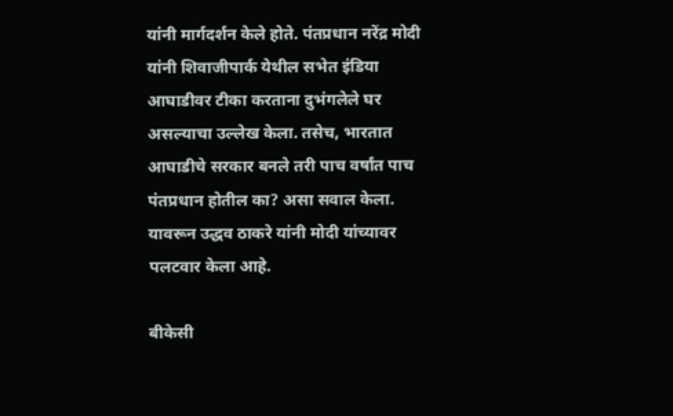यांनी मार्गदर्शन केले होते. पंतप्रधान नरेंद्र मोदी यांनी शिवाजीपार्क येथील सभेत इंडिया आघाडीवर टीका करताना दुभंगलेले घर असल्याचा उल्लेख केला. तसेच, भारतात आघाडीचे सरकार बनले तरी पाच वर्षांत पाच पंतप्रधान होतील का? असा सवाल केला. यावरून उद्धव ठाकरे यांनी मोदी यांच्यावर पलटवार केला आहे.

बीकेसी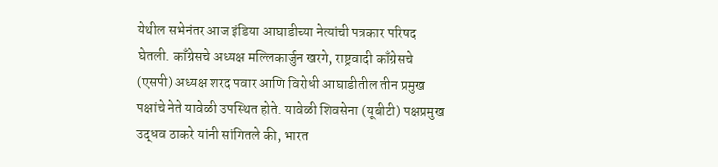येथील सभेनंतर आज इंडिया आघाडीच्या नेत्यांची पत्रकार परिषद घेतली. काँग्रेसचे अध्यक्ष मल्लिकार्जुन खरगे, राष्ट्रवादी काँग्रेसचे (एसपी) अध्यक्ष शरद पवार आणि विरोधी आघाडीतील तीन प्रमुख पक्षांचे नेते यावेळी उपस्थित होते. यावेळी शिवसेना (यूबीटी) पक्षप्रमुख उद्धव ठाकरे यांनी सांगितले की, भारत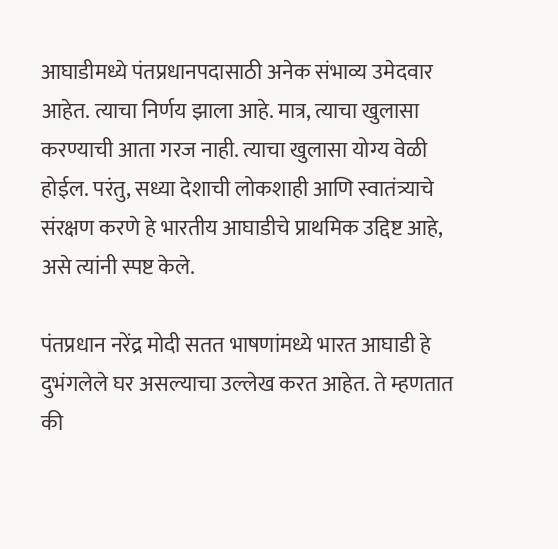आघाडीमध्ये पंतप्रधानपदासाठी अनेक संभाव्य उमेदवार आहेत. त्याचा निर्णय झाला आहे. मात्र, त्याचा खुलासा करण्याची आता गरज नाही. त्याचा खुलासा योग्य वेळी होईल. परंतु, सध्या देशाची लोकशाही आणि स्वातंत्र्याचे संरक्षण करणे हे भारतीय आघाडीचे प्राथमिक उद्दिष्ट आहे, असे त्यांनी स्पष्ट केले.

पंतप्रधान नरेंद्र मोदी सतत भाषणांमध्ये भारत आघाडी हे दुभंगलेले घर असल्याचा उल्लेख करत आहेत. ते म्हणतात की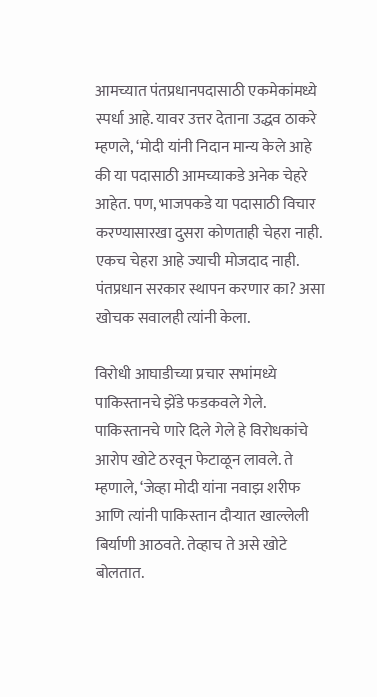आमच्यात पंतप्रधानपदासाठी एकमेकांमध्ये स्पर्धा आहे. यावर उत्तर देताना उद्धव ठाकरे म्हणले, ‘मोदी यांनी निदान मान्य केले आहे की या पदासाठी आमच्याकडे अनेक चेहरे आहेत. पण, भाजपकडे या पदासाठी विचार करण्यासारखा दुसरा कोणताही चेहरा नाही. एकच चेहरा आहे ज्याची मोजदाद नाही. पंतप्रधान सरकार स्थापन करणार का? असा खोचक सवालही त्यांनी केला.

विरोधी आघाडीच्या प्रचार सभांमध्ये पाकिस्तानचे झेंडे फडकवले गेले. पाकिस्तानचे णारे दिले गेले हे विरोधकांचे आरोप खोटे ठरवून फेटाळून लावले. ते म्हणाले, ‘जेव्हा मोदी यांना नवाझ शरीफ आणि त्यांनी पाकिस्तान दौऱ्यात खाल्लेली बिर्याणी आठवते. तेव्हाच ते असे खोटे बोलतात.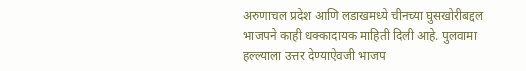अरुणाचल प्रदेश आणि लडाखमध्ये चीनच्या घुसखोरीबद्दल भाजपने काही धक्कादायक माहिती दिली आहे. पुलवामा हल्ल्याला उत्तर देण्याऐवजी भाजप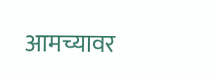आमच्यावर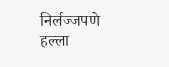निर्लज्जपणे हल्ला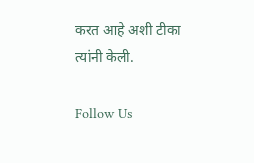करत आहे अशी टीका त्यांनी केली.

Follow Us